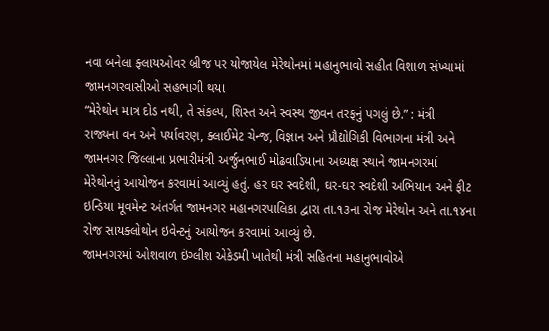નવા બનેલા ફ્લાયઓવર બ્રીજ પર યોજાયેલ મેરેથોનમાં મહાનુભાવો સહીત વિશાળ સંખ્યામાં જામનગરવાસીઓ સહભાગી થયા
“મેરેથોન માત્ર દોડ નથી, તે સંકલ્પ, શિસ્ત અને સ્વસ્થ જીવન તરફનું પગલું છે.” : મંત્રી
રાજ્યના વન અને પર્યાવરણ, ક્લાઈમેટ ચેન્જ, વિજ્ઞાન અને પ્રૌદ્યોગિકી વિભાગના મંત્રી અને જામનગર જિલ્લાના પ્રભારીમંત્રી અર્જુનભાઈ મોઢવાડિયાના અધ્યક્ષ સ્થાને જામનગરમાં મેરેથોનનું આયોજન કરવામાં આવ્યું હતું. હર ઘર સ્વદેશી, ઘર-ઘર સ્વદેશી અભિયાન અને ફીટ ઇન્ડિયા મૂવમેન્ટ અંતર્ગત જામનગર મહાનગરપાલિકા દ્વારા તા.૧૩ના રોજ મેરેથોન અને તા.૧૪ના રોજ સાયક્લોથોન ઇવેન્ટનું આયોજન કરવામાં આવ્યું છે.
જામનગરમાં ઓશવાળ ઇંગ્લીશ એકેડમી ખાતેથી મંત્રી સહિતના મહાનુભાવોએ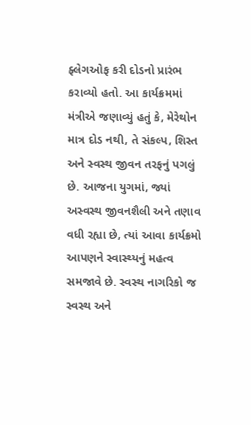ફ્લેગઓફ કરી દોડનો પ્રારંભ કરાવ્યો હતો. આ કાર્યક્રમમાં મંત્રીએ જણાવ્યું હતું કે, મેરેથોન માત્ર દોડ નથી, તે સંકલ્પ, શિસ્ત અને સ્વસ્થ જીવન તરફનું પગલું છે. આજના યુગમાં, જ્યાં અસ્વસ્થ જીવનશૈલી અને તણાવ વધી રહ્યા છે, ત્યાં આવા કાર્યક્રમો આપણને સ્વાસ્થ્યનું મહત્વ સમજાવે છે. સ્વસ્થ નાગરિકો જ સ્વસ્થ અને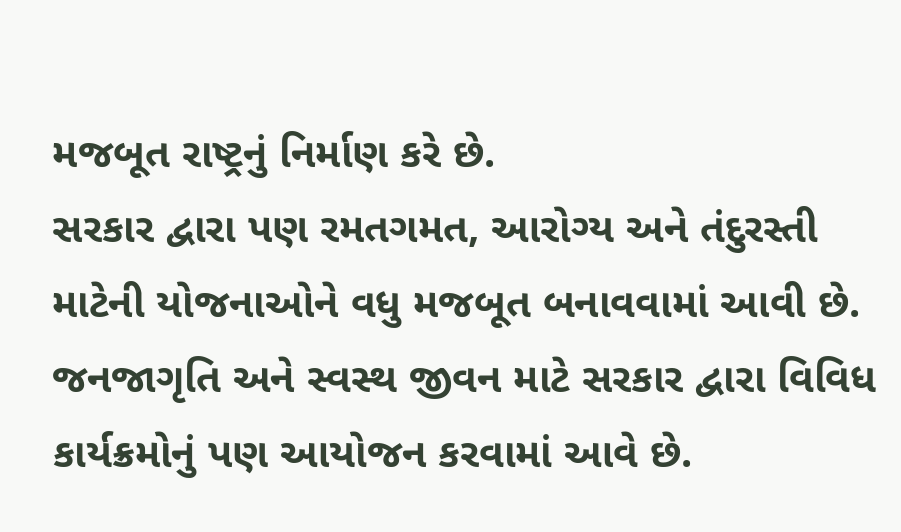મજબૂત રાષ્ટ્રનું નિર્માણ કરે છે.
સરકાર દ્વારા પણ રમતગમત, આરોગ્ય અને તંદુરસ્તી માટેની યોજનાઓને વધુ મજબૂત બનાવવામાં આવી છે. જનજાગૃતિ અને સ્વસ્થ જીવન માટે સરકાર દ્વારા વિવિધ કાર્યક્રમોનું પણ આયોજન કરવામાં આવે છે.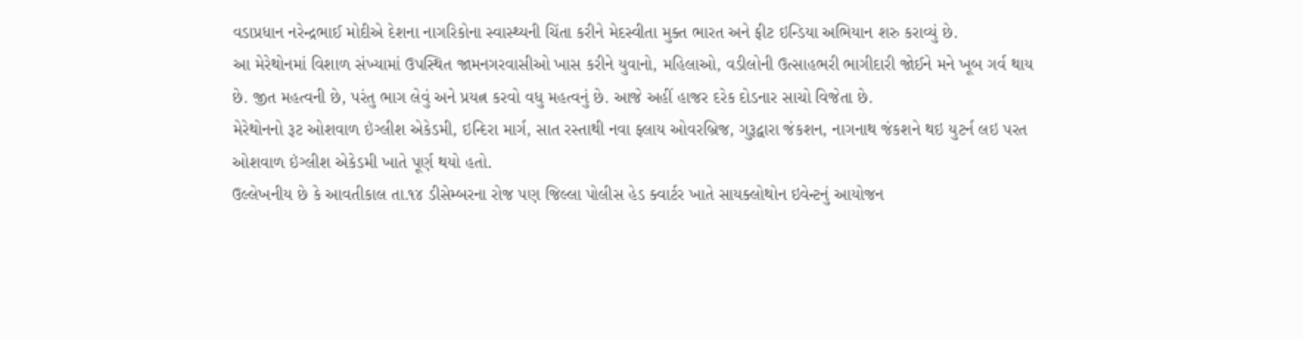વડાપ્રધાન નરેન્દ્રભાઈ મોદીએ દેશના નાગરિકોના સ્વાસ્થ્યની ચિંતા કરીને મેદસ્વીતા મુક્ત ભારત અને ફીટ ઇન્ડિયા અભિયાન શરુ કરાવ્યું છે.
આ મેરેથોનમાં વિશાળ સંખ્યામાં ઉપસ્થિત જામનગરવાસીઓ ખાસ કરીને યુવાનો, મહિલાઓ, વડીલોની ઉત્સાહભરી ભાગીદારી જોઈને મને ખૂબ ગર્વ થાય છે. જીત મહત્વની છે, પરંતુ ભાગ લેવું અને પ્રયત્ન કરવો વધુ મહત્વનું છે. આજે અહીં હાજર દરેક દોડનાર સાચો વિજેતા છે.
મેરેથોનનો રૂટ ઓશવાળ ઇંગ્લીશ એકેડમી, ઇન્દિરા માર્ગ, સાત રસ્તાથી નવા ફ્લાય ઓવરબ્રિજ, ગુરૂદ્વારા જંકશન, નાગનાથ જંકશને થઇ યુટર્ન લઇ પરત ઓશવાળ ઇંગ્લીશ એકેડમી ખાતે પૂર્ણ થયો હતો.
ઉલ્લેખનીય છે કે આવતીકાલ તા.૧૪ ડીસેમ્બરના રોજ પણ જિલ્લા પોલીસ હેડ ક્વાર્ટર ખાતે સાયક્લોથોન ઇવેન્ટનું આયોજન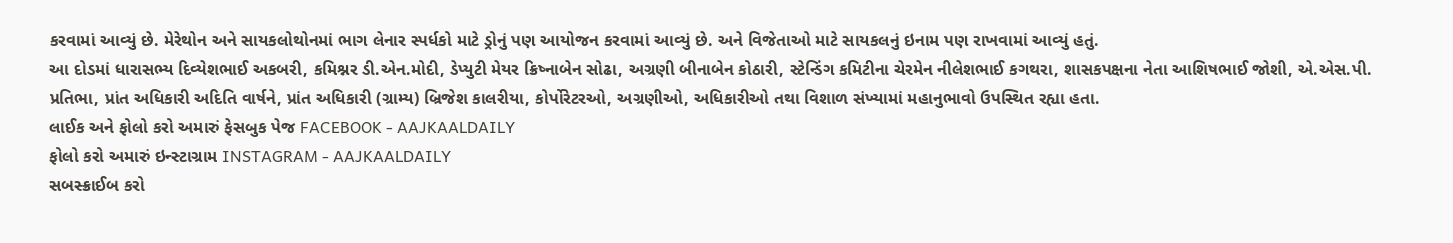કરવામાં આવ્યું છે. મેરેથોન અને સાયકલોથોનમાં ભાગ લેનાર સ્પર્ધકો માટે ડ્રોનું પણ આયોજન કરવામાં આવ્યું છે. અને વિજેતાઓ માટે સાયકલનું ઇનામ પણ રાખવામાં આવ્યું હતું.
આ દોડમાં ધારાસભ્ય દિવ્યેશભાઈ અકબરી, કમિશ્નર ડી.એન.મોદી, ડેપ્યુટી મેયર ક્રિષ્નાબેન સોઢા, અગ્રણી બીનાબેન કોઠારી, સ્ટેન્ડિંગ કમિટીના ચેરમેન નીલેશભાઈ કગથરા, શાસકપક્ષના નેતા આશિષભાઈ જોશી, એ.એસ.પી. પ્રતિભા, પ્રાંત અધિકારી અદિતિ વાર્ષને, પ્રાંત અધિકારી (ગ્રામ્ય) બ્રિજેશ કાલરીયા, કોર્પોરેટરઓ, અગ્રણીઓ, અધિકારીઓ તથા વિશાળ સંખ્યામાં મહાનુભાવો ઉપસ્થિત રહ્યા હતા.
લાઈક અને ફોલો કરો અમારું ફેસબુક પેજ FACEBOOK - AAJKAALDAILY
ફોલો કરો અમારું ઇન્સ્ટાગ્રામ INSTAGRAM - AAJKAALDAILY
સબસ્ક્રાઈબ કરો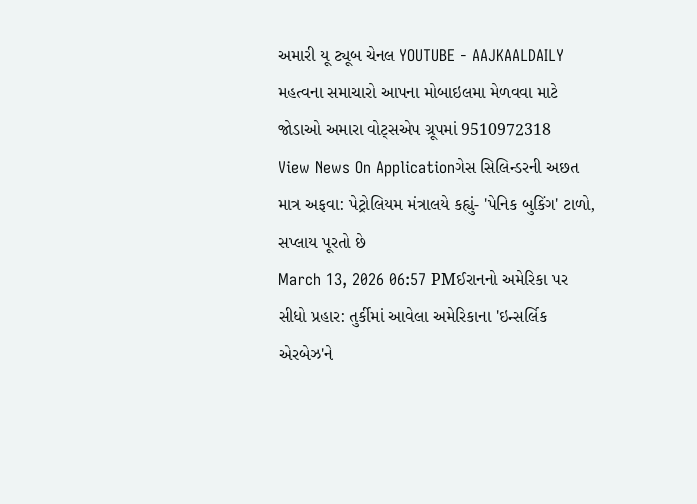અમારી યૂ ટ્યૂબ ચેનલ YOUTUBE - AAJKAALDAILY
મહત્વના સમાચારો આપના મોબાઇલમા મેળવવા માટે જોડાઓ અમારા વોટ્સએપ ગ્રૂપમાં 9510972318
View News On Applicationગેસ સિલિન્ડરની અછત માત્ર અફવા: પેટ્રોલિયમ મંત્રાલયે કહ્યું- 'પેનિક બુકિંગ' ટાળો, સપ્લાય પૂરતો છે
March 13, 2026 06:57 PMઈરાનનો અમેરિકા પર સીધો પ્રહાર: તુર્કીમાં આવેલા અમેરિકાના 'ઇન્સર્લિક એરબેઝ'ને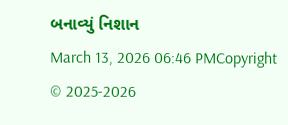બનાવ્યું નિશાન
March 13, 2026 06:46 PMCopyright © 2025-2026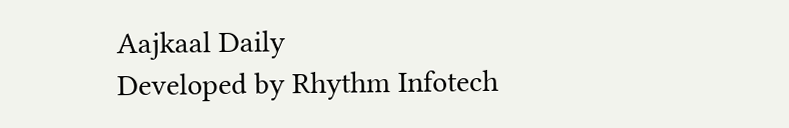Aajkaal Daily
Developed by Rhythm Infotech